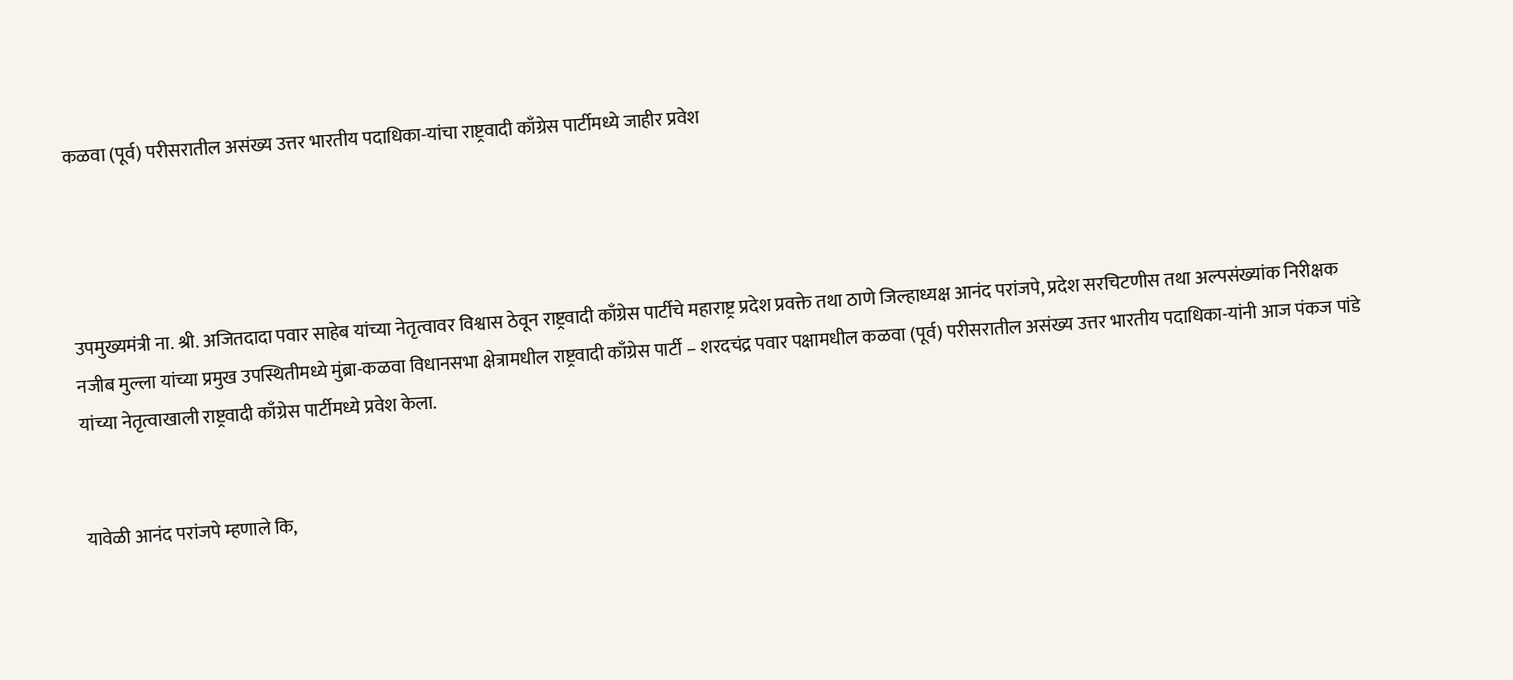कळवा (पूर्व) परीसरातील असंख्य उत्तर भारतीय पदाधिका-यांचा राष्ट्रवादी काँग्रेस पार्टीमध्ये जाहीर प्रवेश




उपमुख्यमंत्री ना. श्री. अजितदादा पवार साहेब यांच्या नेतृत्वावर विश्वास ठेवून राष्ट्रवादी काँग्रेस पार्टीचे महाराष्ट्र प्रदेश प्रवक्ते तथा ठाणे जिल्हाध्यक्ष आनंद परांजपे, प्रदेश सरचिटणीस तथा अल्पसंख्यांक निरीक्षक नजीब मुल्ला यांच्या प्रमुख उपस्थितीमध्ये मुंब्रा-कळवा विधानसभा क्षेत्रामधील राष्ट्रवादी काँग्रेस पार्टी – शरदचंद्र पवार पक्षामधील कळवा (पूर्व) परीसरातील असंख्य उत्तर भारतीय पदाधिका-यांनी आज पंकज पांडे यांच्या नेतृत्वाखाली राष्ट्रवादी काँग्रेस पार्टीमध्ये प्रवेश केला.


यावेळी आनंद परांजपे म्हणाले कि,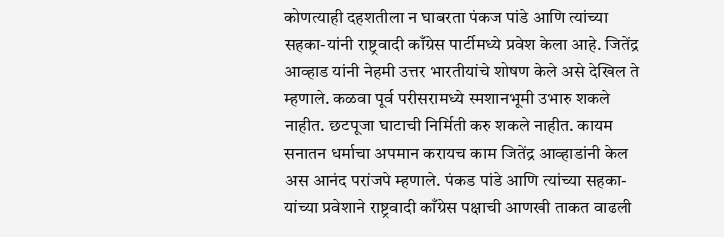कोणत्याही दहशतीला न घाबरता पंकज पांडे आणि त्यांच्या सहका-यांनी राष्ट्रवादी काँग्रेस पार्टीमध्ये प्रवेश केला आहे. जितेंद्र आव्हाड यांनी नेहमी उत्तर भारतीयांचे शोषण केले असे देखिल ते म्हणाले. कळवा पूर्व परीसरामध्ये स्मशानभूमी उभारु शकले नाहीत. छटपूजा घाटाची निर्मिती करु शकले नाहीत. कायम सनातन धर्माचा अपमान करायच काम जितेंद्र आव्हाडांनी केल अस आनंद परांजपे म्हणाले. पंकड पांडे आणि त्यांच्या सहका-यांच्या प्रवेशाने राष्ट्रवादी काँग्रेस पक्षाची आणखी ताकत वाढली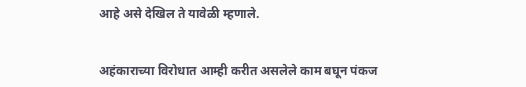आहे असे देखिल ते यावेळी म्हणाले.


अहंकाराच्या विरोधात आम्ही करीत असलेले काम बघून पंकज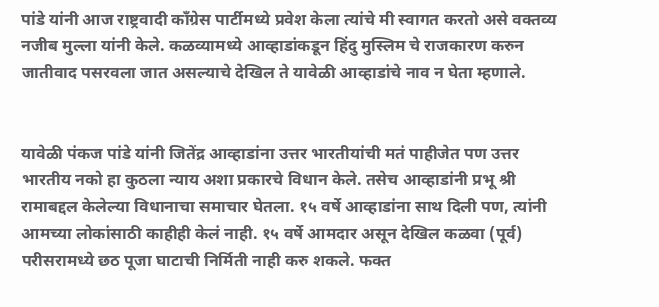पांडे यांनी आज राष्ट्रवादी काँग्रेस पार्टीमध्ये प्रवेश केला त्यांचे मी स्वागत करतो असे वक्तव्य नजीब मुल्ला यांनी केले. कळव्यामध्ये आव्हाडांकडून हिंदु मुस्लिम चे राजकारण करुन जातीवाद पसरवला जात असल्याचे देखिल ते यावेळी आव्हाडांचे नाव न घेता म्हणाले.


यावेळी पंकज पांडे यांनी जितेंद्र आव्हाडांना उत्तर भारतीयांची मतं पाहीजेत पण उत्तर भारतीय नको हा कुठला न्याय अशा प्रकारचे विधान केले. तसेच आव्हाडांनी प्रभू श्री रामाबद्दल केलेल्या विधानाचा समाचार घेतला. १५ वर्षे आव्हाडांना साथ दिली पण, त्यांनी आमच्या लोकांसाठी काहीही केलं नाही. १५ वर्षे आमदार असून देखिल कळवा (पूर्व) परीसरामध्ये छठ पूजा घाटाची निर्मिती नाही करु शकले. फक्त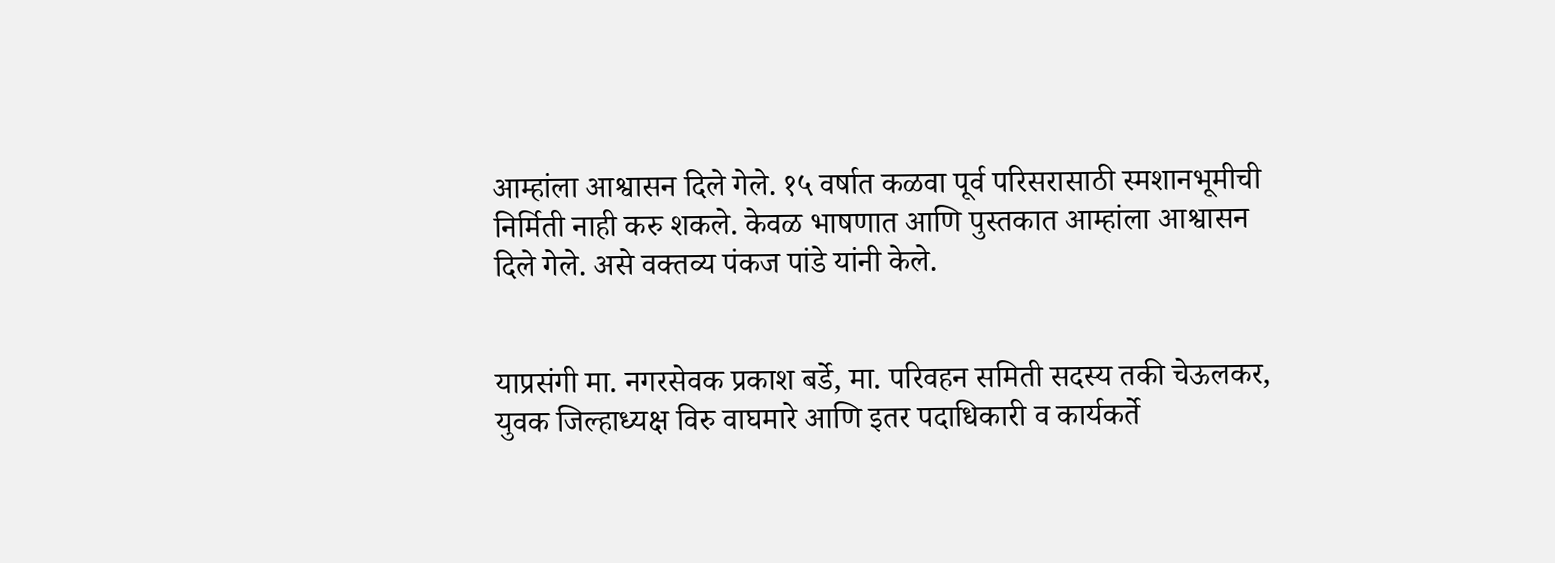आम्हांला आश्वासन दिले गेले. १५ वर्षात कळवा पूर्व परिसरासाठी स्मशानभूमीची निर्मिती नाही करु शकले. केवळ भाषणात आणि पुस्तकात आम्हांला आश्वासन दिले गेले. असे वक्तव्य पंकज पांडे यांनी केले.


याप्रसंगी मा. नगरसेवक प्रकाश बर्डे, मा. परिवहन समिती सदस्य तकी चेऊलकर, युवक जिल्हाध्यक्ष विरु वाघमारे आणि इतर पदाधिकारी व कार्यकर्ते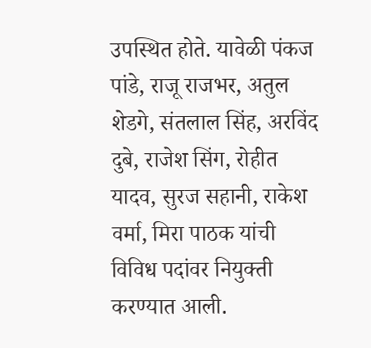उपस्थित होते. यावेळी पंकज पांडे, राजू राजभर, अतुल शेडगे, संतलाल सिंह, अरविंद दुबे, राजेश सिंग, रोहीत यादव, सुरज सहानी, राकेश वर्मा, मिरा पाठक यांची विविध पदांवर नियुक्ती करण्यात आली.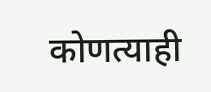कोणत्याही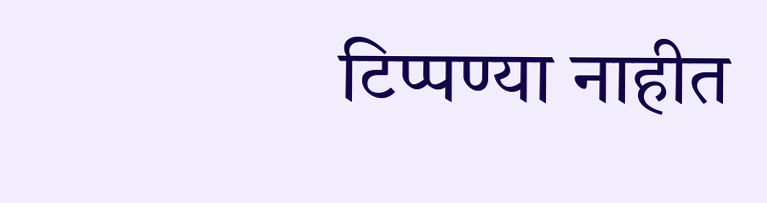टिप्पण्‍या नाहीत